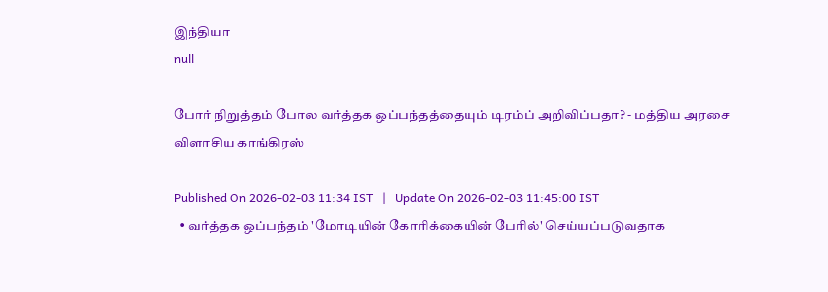இந்தியா
null

போர் நிறுத்தம் போல வர்த்தக ஒப்பந்தத்தையும் டிரம்ப் அறிவிப்பதா? - மத்திய அரசை விளாசிய காங்கிரஸ்

Published On 2026-02-03 11:34 IST   |   Update On 2026-02-03 11:45:00 IST
  • வர்த்தக ஒப்பந்தம் 'மோடியின் கோரிக்கையின் பேரில்' செய்யப்படுவதாக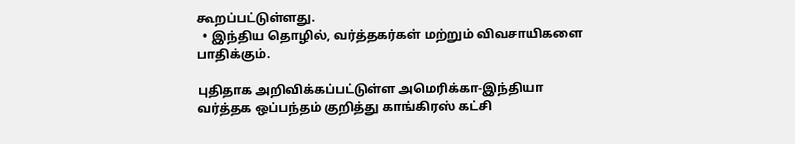கூறப்பட்டுள்ளது.
  • இந்திய தொழில், வர்த்தகர்கள் மற்றும் விவசாயிகளை பாதிக்கும்.

புதிதாக அறிவிக்கப்பட்டுள்ள அமெரிக்கா-இந்தியா வர்த்தக ஒப்பந்தம் குறித்து காங்கிரஸ் கட்சி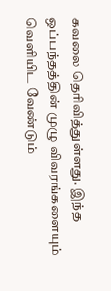கவலை தெரிவித்துள்ளது. இந்த ஒப்பந்தத்தின் முழு விவரங்களையும் வெளியிட வேண்டும்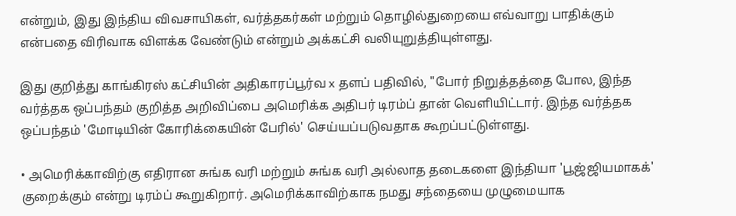என்றும், இது இந்திய விவசாயிகள், வர்த்தகர்கள் மற்றும் தொழில்துறையை எவ்வாறு பாதிக்கும் என்பதை விரிவாக விளக்க வேண்டும் என்றும் அக்கட்சி வலியுறுத்தியுள்ளது.

இது குறித்து காங்கிரஸ் கட்சியின் அதிகாரப்பூர்வ x தளப் பதிவில், "போர் நிறுத்தத்தை போல, இந்த வர்த்தக ஒப்பந்தம் குறித்த அறிவிப்பை அமெரிக்க அதிபர் டிரம்ப் தான் வெளியிட்டார். இந்த வர்த்தக ஒப்பந்தம் 'மோடியின் கோரிக்கையின் பேரில்' செய்யப்படுவதாக கூறப்பட்டுள்ளது.

• அமெரிக்காவிற்கு எதிரான சுங்க வரி மற்றும் சுங்க வரி அல்லாத தடைகளை இந்தியா 'பூஜ்ஜியமாகக்' குறைக்கும் என்று டிரம்ப் கூறுகிறார். அமெரிக்காவிற்காக நமது சந்தையை முழுமையாக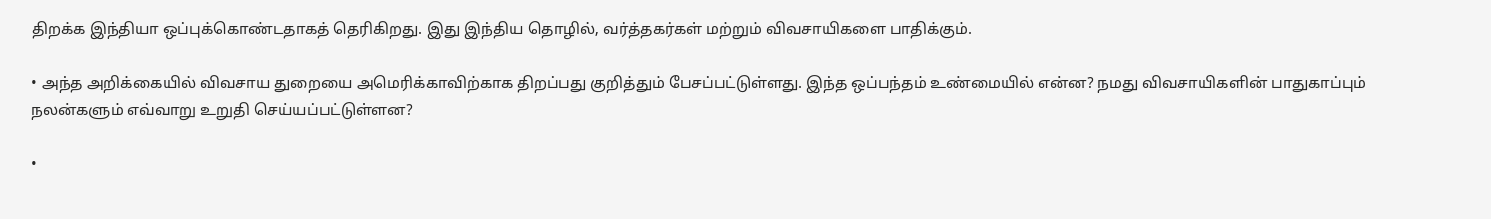திறக்க இந்தியா ஒப்புக்கொண்டதாகத் தெரிகிறது. இது இந்திய தொழில், வர்த்தகர்கள் மற்றும் விவசாயிகளை பாதிக்கும்.

• அந்த அறிக்கையில் விவசாய துறையை அமெரிக்காவிற்காக திறப்பது குறித்தும் பேசப்பட்டுள்ளது. இந்த ஒப்பந்தம் உண்மையில் என்ன? நமது விவசாயிகளின் பாதுகாப்பும் நலன்களும் எவ்வாறு உறுதி செய்யப்பட்டுள்ளன?

•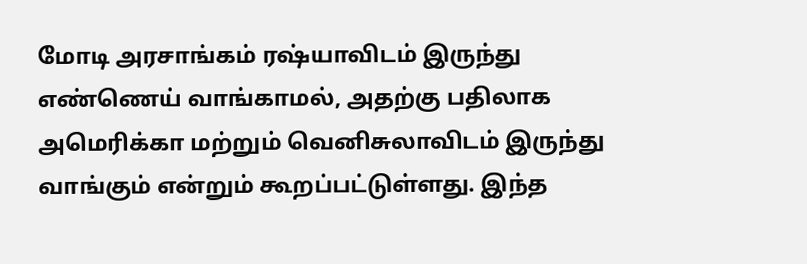மோடி அரசாங்கம் ரஷ்யாவிடம் இருந்து எண்ணெய் வாங்காமல், அதற்கு பதிலாக அமெரிக்கா மற்றும் வெனிசுலாவிடம் இருந்து வாங்கும் என்றும் கூறப்பட்டுள்ளது. இந்த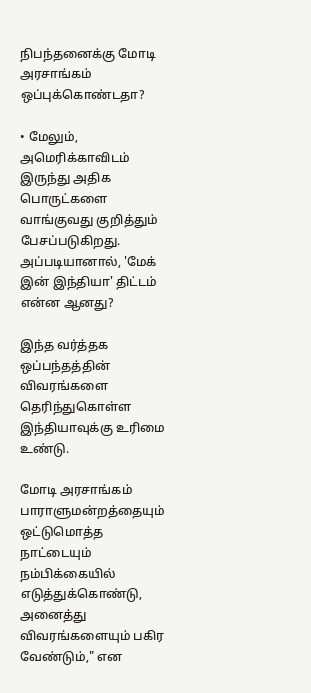நிபந்தனைக்கு மோடி அரசாங்கம் ஒப்புக்கொண்டதா?

• மேலும், அமெரிக்காவிடம் இருந்து அதிக பொருட்களை வாங்குவது குறித்தும் பேசப்படுகிறது. அப்படியானால், 'மேக் இன் இந்தியா' திட்டம் என்ன ஆனது?

இந்த வர்த்தக ஒப்பந்தத்தின் விவரங்களை தெரிந்துகொள்ள இந்தியாவுக்கு உரிமை உண்டு.

மோடி அரசாங்கம் பாராளுமன்றத்தையும் ஒட்டுமொத்த நாட்டையும் நம்பிக்கையில் எடுத்துக்கொண்டு, அனைத்து விவரங்களையும் பகிர வேண்டும்," என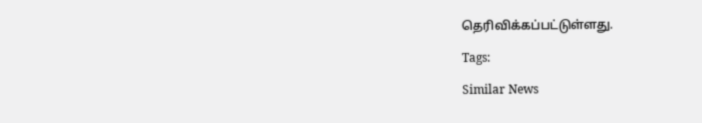தெரிவிக்கப்பட்டுள்ளது.

Tags:

Similar News